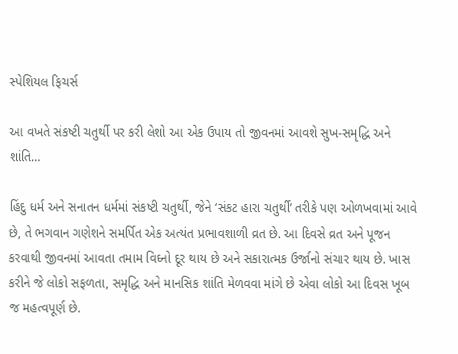સ્પેશિયલ ફિચર્સ

આ વખતે સંકષ્ટી ચતુર્થી પર કરી લેશો આ એક ઉપાય તો જીવનમાં આવશે સુખ-સમૃદ્ધિ અને શાંતિ…

હિંદુ ધર્મ અને સનાતન ધર્મમાં સંકષ્ટી ચતુર્થી, જેને ‘સંકટ હારા ચતુર્થી’ તરીકે પણ ઓળખવામાં આવે છે, તે ભગવાન ગણેશને સમર્પિત એક અત્યંત પ્રભાવશાળી વ્રત છે. આ દિવસે વ્રત અને પૂજન કરવાથી જીવનમાં આવતા તમામ વિઘ્નો દૂર થાય છે અને સકારાત્મક ઉર્જાનો સંચાર થાય છે. ખાસ કરીને જે લોકો સફળતા, સમૃદ્ધિ અને માનસિક શાંતિ મેળવવા માંગે છે એવા લોકો આ દિવસ ખૂબ જ મહત્વપૂર્ણ છે.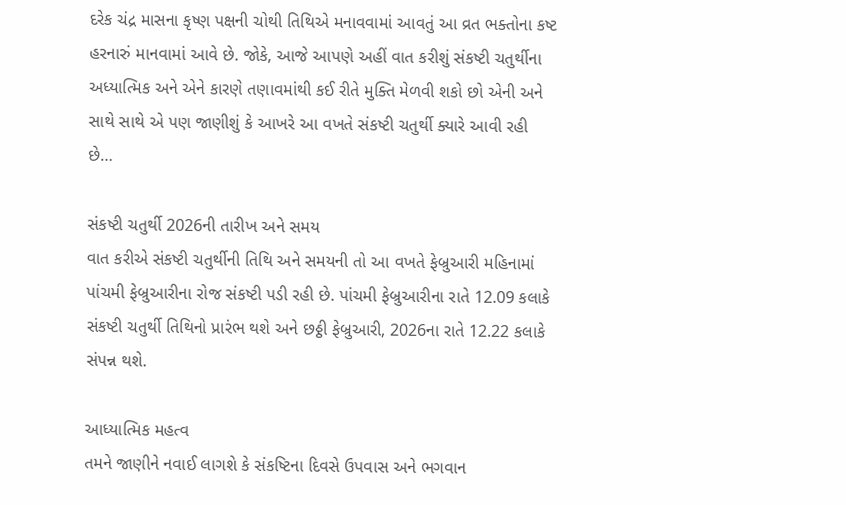દરેક ચંદ્ર માસના કૃષ્ણ પક્ષની ચોથી તિથિએ મનાવવામાં આવતું આ વ્રત ભક્તોના કષ્ટ હરનારું માનવામાં આવે છે. જોકે, આજે આપણે અહીં વાત કરીશું સંકષ્ટી ચતુર્થીના અધ્યાત્મિક અને એને કારણે તણાવમાંથી કઈ રીતે મુક્તિ મેળવી શકો છો એની અને સાથે સાથે એ પણ જાણીશું કે આખરે આ વખતે સંકષ્ટી ચતુર્થી ક્યારે આવી રહી છે…

સંકષ્ટી ચતુર્થી 2026ની તારીખ અને સમય
વાત કરીએ સંકષ્ટી ચતુર્થીની તિથિ અને સમયની તો આ વખતે ફેબ્રુઆરી મહિનામાં પાંચમી ફેબ્રુઆરીના રોજ સંકષ્ટી પડી રહી છે. પાંચમી ફેબ્રુઆરીના રાતે 12.09 કલાકે સંકષ્ટી ચતુર્થી તિથિનો પ્રારંભ થશે અને છઠ્ઠી ફેબ્રુઆરી, 2026ના રાતે 12.22 કલાકે સંપન્ન થશે.

આધ્યાત્મિક મહત્વ
તમને જાણીને નવાઈ લાગશે કે સંકષ્ટિના દિવસે ઉપવાસ અને ભગવાન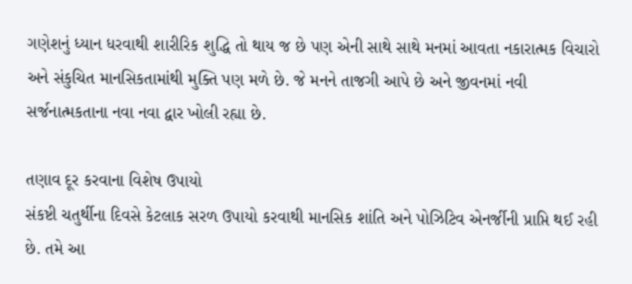ગણેશનું ધ્યાન ધરવાથી શારીરિક શુદ્ધિ તો થાય જ છે પણ એની સાથે સાથે મનમાં આવતા નકારાત્મક વિચારો અને સંકુચિત માનસિકતામાંથી મુક્તિ પણ મળે છે. જે મનને તાજગી આપે છે અને જીવનમાં નવી સર્જનાત્મકતાના નવા નવા દ્વાર ખોલી રહ્યા છે.

તણાવ દૂર કરવાના વિશેષ ઉપાયો
સંકષ્ટી ચતુર્થીના દિવસે કેટલાક સરળ ઉપાયો કરવાથી માનસિક શાંતિ અને પોઝિટિવ એનર્જીની પ્રાપ્તિ થઈ રહી છે. તમે આ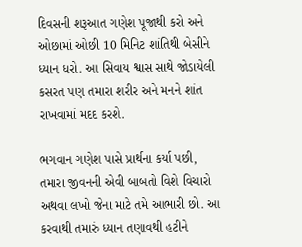દિવસની શરૂઆત ગણેશ પૂજાથી કરો અને ઓછામાં ઓછી 10 મિનિટ શાંતિથી બેસીને ધ્યાન ધરો. આ સિવાય શ્વાસ સાથે જોડાયેલી કસરત પણ તમારા શરીર અને મનને શાંત રાખવામાં મદદ કરશે.

ભગવાન ગણેશ પાસે પ્રાર્થના કર્યા પછી, તમારા જીવનની એવી બાબતો વિશે વિચારો અથવા લખો જેના માટે તમે આભારી છો. આ કરવાથી તમારું ધ્યાન તણાવથી હટીને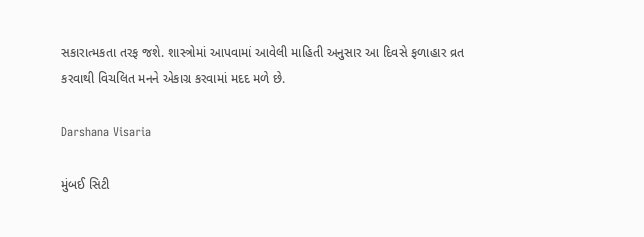સકારાત્મકતા તરફ જશે. શાસ્ત્રોમાં આપવામાં આવેલી માહિતી અનુસાર આ દિવસે ફળાહાર વ્રત કરવાથી વિચલિત મનને એકાગ્ર કરવામાં મદદ મળે છે.

Darshana Visaria

મુંબઈ સિટી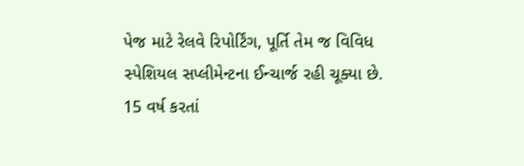પેજ માટે રેલવે રિપોર્ટિંગ, પૂર્તિ તેમ જ વિવિધ સ્પેશિયલ સપ્લીમેન્ટના ઈન્ચાર્જ રહી ચૂક્યા છે. 15 વર્ષ કરતાં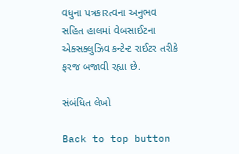વધુના પત્રકારત્વના અનુભવ સહિત હાલમાં વેબસાઈટના એક્સક્લુઝિવ કન્ટેન્ટ રાઈટર તરીકે ફરજ બજાવી રહ્યા છે.

સંબંધિત લેખો

Back to top button